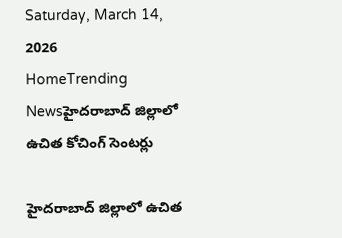Saturday, March 14, 2026
HomeTrending Newsహైదరాబాద్ జిల్లాలో ఉచిత కోచింగ్ సెంటర్లు

హైదరాబాద్ జిల్లాలో ఉచిత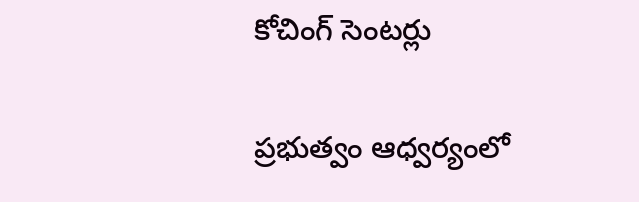కోచింగ్ సెంటర్లు

ప్రభుత్వం ఆధ్వర్యంలో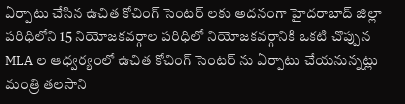ఏర్పాటు చేసిన ఉచిత కోచింగ్ సెంటర్ లకు అదనంగా హైదరాబాద్ జిల్లా పరిధిలోని 15 నియోజకవర్గాల పరిధిలో నియోజకవర్గానికి ఒకటి చొప్పున MLA ల ఆధ్వర్యంలో ఉచిత కోచింగ్ సెంటర్ ను ఏర్పాటు చేయనున్నట్లు మంత్రి తలసాని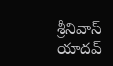శ్రీనివాస్ యాదవ్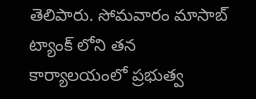తెలిపారు. సోమవారం మాసాబ్ ట్యాంక్ లోని తన కార్యాలయంలో ప్రభుత్వ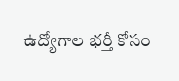ఉద్యోగాల భర్తీ కోసం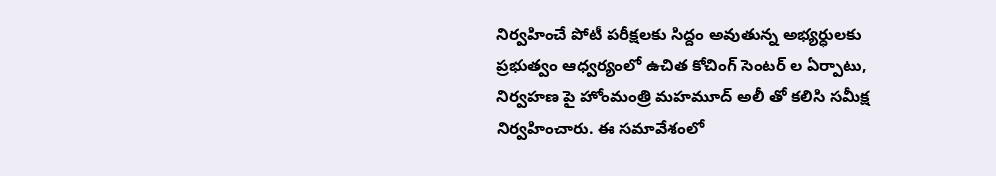నిర్వహించే పోటీ పరీక్షలకు సిద్దం అవుతున్న అభ్యర్ధులకు ప్రభుత్వం ఆధ్వర్యంలో ఉచిత కోచింగ్ సెంటర్ ల ఏర్పాటు, నిర్వహణ పై హోంమంత్రి మహమూద్ అలీ తో కలిసి సమీక్ష నిర్వహించారు. ఈ సమావేశంలో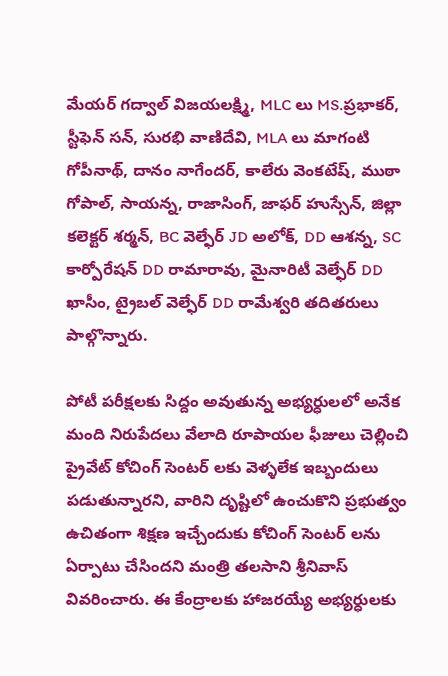మేయర్ గద్వాల్ విజయలక్ష్మి, MLC లు MS.ప్రభాకర్, స్టీఫెన్ సన్, సురభి వాణిదేవి, MLA లు మాగంటి గోపీనాథ్, దానం నాగేందర్, కాలేరు వెంకటేష్, ముఠా గోపాల్, సాయన్న, రాజాసింగ్, జాఫర్ హుస్సేన్, జిల్లా కలెక్టర్ శర్మన్, BC వెల్ఫేర్ JD అలోక్, DD ఆశన్న, SC కార్పోరేషన్ DD రామారావు, మైనారిటీ వెల్ఫేర్ DD ఖాసీం, ట్రైబల్ వెల్ఫేర్ DD రామేశ్వరి తదితరులు పాల్గొన్నారు.

పోటీ పరీక్షలకు సిద్దం అవుతున్న అభ్యర్ధులలో అనేక మంది నిరుపేదలు వేలాది రూపాయల ఫీజులు చెల్లించి ప్రైవేట్ కోచింగ్ సెంటర్ లకు వెళ్ళలేక ఇబ్బందులు పడుతున్నారని, వారిని దృష్టిలో ఉంచుకొని ప్రభుత్వం ఉచితంగా శిక్షణ ఇచ్చేందుకు కోచింగ్ సెంటర్ లను ఏర్పాటు చేసిందని మంత్రి తలసాని శ్రీనివాస్ వివరించారు. ఈ కేంద్రాలకు హాజరయ్యే అభ్యర్ధులకు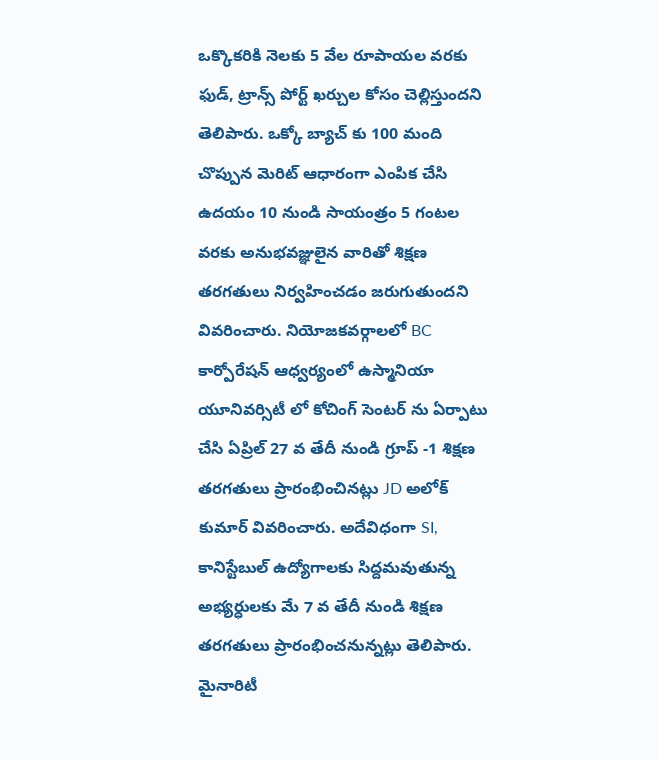ఒక్కొకరికి నెలకు 5 వేల రూపాయల వరకు ఫుడ్, ట్రాన్స్ పోర్ట్ ఖర్చుల కోసం చెల్లిస్తుందని తెలిపారు. ఒక్కో బ్యాచ్ కు 100 మంది చొప్పున మెరిట్ ఆధారంగా ఎంపిక చేసి ఉదయం 10 నుండి సాయంత్రం 5 గంటల వరకు అనుభవజ్ఞులైన వారితో శిక్షణ తరగతులు నిర్వహించడం జరుగుతుందని వివరించారు. నియోజకవర్గాలలో BC కార్పోరేషన్ ఆధ్వర్యంలో ఉస్మానియా యూనివర్సిటీ లో కోచింగ్ సెంటర్ ను ఏర్పాటు చేసి ఏప్రిల్ 27 వ తేదీ నుండి గ్రూప్ -1 శిక్షణ తరగతులు ప్రారంభించినట్లు JD అలోక్ కుమార్ వివరించారు. అదేవిధంగా SI, కానిస్టేబుల్ ఉద్యోగాలకు సిద్దమవుతున్న అభ్యర్ధులకు మే 7 వ తేదీ నుండి శిక్షణ తరగతులు ప్రారంభించనున్నట్లు తెలిపారు. మైనారిటీ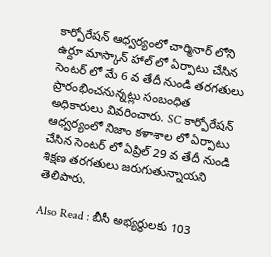కార్పోరేషన్ ఆధ్వర్యంలో చార్మినార్ లోని ఉర్దూ మాస్కాన్ హాల్ లో ఏర్పాటు చేసిన సెంటర్ లో మే 6 వ తేదీ నుండి తరగతులు ప్రారంభించనున్నట్లు సంబంధిత అధికారులు వివరించారు. SC కార్పోరేషన్ ఆధ్వర్యంలో నిజాం కళాశాల లో ఏర్పాటు చేసిన సెంటర్ లో ఏప్రిల్ 29 వ తేదీ నుండి శిక్షణ తరగతులు జరుగుతున్నాయని తెలిపారు.

Also Read : బీసీ అభ్యర్థులకు 103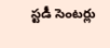స్టడీ సెంటర్లు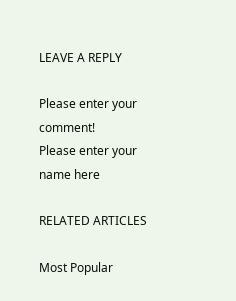LEAVE A REPLY

Please enter your comment!
Please enter your name here

RELATED ARTICLES

Most Popular